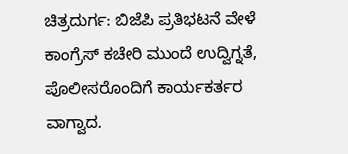ಚಿತ್ರದುರ್ಗ: ಬಿಜೆಪಿ ಪ್ರತಿಭಟನೆ ವೇಳೆ ಕಾಂಗ್ರೆಸ್ ಕಚೇರಿ ಮುಂದೆ ಉದ್ವಿಗ್ನತೆ, ಪೊಲೀಸರೊಂದಿಗೆ ಕಾರ್ಯಕರ್ತರ ವಾಗ್ವಾದ.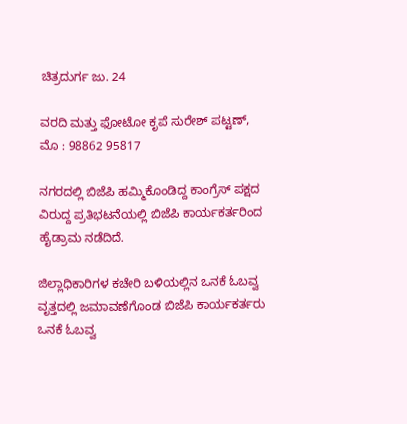ಚಿತ್ರದುರ್ಗ ಜು. 24

ವರದಿ ಮತ್ತು ಫೋಟೋ ಕೃಪೆ ಸುರೇಶ್ ಪಟ್ಟಣ್, ಮೊ : 98862 95817

ನಗರದಲ್ಲಿ ಬಿಜೆಪಿ ಹಮ್ಮಿಕೊಂಡಿದ್ದ ಕಾಂಗ್ರೆಸ್ ಪಕ್ಷದ ವಿರುದ್ದ ಪ್ರತಿಭಟನೆಯಲ್ಲಿ ಬಿಜೆಪಿ ಕಾರ್ಯಕರ್ತರಿಂದ ಹೈಡ್ರಾಮ ನಡೆದಿದೆ.

ಜಿಲ್ಲಾಧಿಕಾರಿಗಳ ಕಚೇರಿ ಬಳಿಯಲ್ಲಿನ ಒನಕೆ ಓಬವ್ವ ವೃತ್ತದಲ್ಲಿ ಜಮಾವಣೆಗೊಂಡ ಬಿಜೆಪಿ ಕಾರ್ಯಕರ್ತರು ಒನಕೆ ಓಬವ್ವ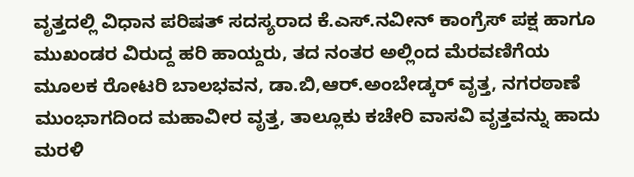ವೃತ್ತದಲ್ಲಿ ವಿಧಾನ ಪರಿಷತ್ ಸದಸ್ಯರಾದ ಕೆ.ಎಸ್.ನವೀನ್ ಕಾಂಗ್ರೆಸ್ ಪಕ್ಷ ಹಾಗೂ ಮುಖಂಡರ ವಿರುದ್ದ ಹರಿ ಹಾಯ್ದರು, ತದ ನಂತರ ಅಲ್ಲಿಂದ ಮೆರವಣಿಗೆಯ ಮೂಲಕ ರೋಟರಿ ಬಾಲಭವನ, ಡಾ.ಬಿ,ಆರ್.ಅಂಬೇಡ್ಕರ್ ವೃತ್ತ, ನಗರಠಾಣೆ ಮುಂಭಾಗದಿಂದ ಮಹಾವೀರ ವೃತ್ತ, ತಾಲ್ಲೂಕು ಕಚೇರಿ ವಾಸವಿ ವೃತ್ತವನ್ನು ಹಾದು ಮರಳಿ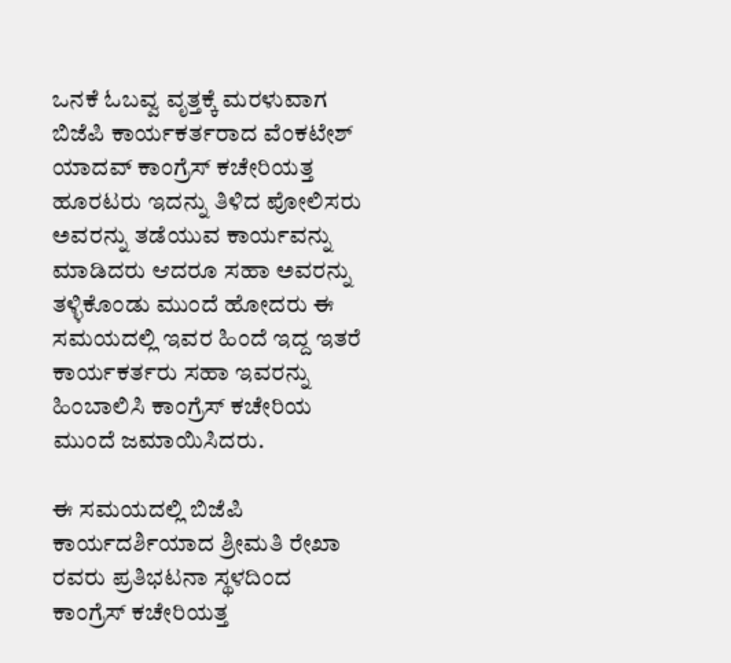ಒನಕೆ ಓಬವ್ವ ವೃತ್ತಕ್ಕೆ ಮರಳುವಾಗ ಬಿಜೆಪಿ ಕಾರ್ಯಕರ್ತರಾದ ವೆಂಕಟೇಶ್ ಯಾದವ್ ಕಾಂಗ್ರೆಸ್ ಕಚೇರಿಯತ್ತ ಹೂರಟರು ಇದನ್ನು ತಿಳಿದ ಪೋಲಿಸರು ಅವರನ್ನು ತಡೆಯುವ ಕಾರ್ಯವನ್ನು ಮಾಡಿದರು ಆದರೂ ಸಹಾ ಅವರನ್ನು ತಳ್ಳಿಕೊಂಡು ಮುಂದೆ ಹೋದರು ಈ ಸಮಯದಲ್ಲಿ ಇವರ ಹಿಂದೆ ಇದ್ದ ಇತರೆ ಕಾರ್ಯಕರ್ತರು ಸಹಾ ಇವರನ್ನು ಹಿಂಬಾಲಿಸಿ ಕಾಂಗ್ರೆಸ್ ಕಚೇರಿಯ ಮುಂದೆ ಜಮಾಯಿಸಿದರು.

ಈ ಸಮಯದಲ್ಲಿ ಬಿಜೆಪಿ ಕಾರ್ಯದರ್ಶಿಯಾದ ಶ್ರೀಮತಿ ರೇಖಾ ರವರು ಪ್ರತಿಭಟನಾ ಸ್ಥಳದಿಂದ ಕಾಂಗ್ರೆಸ್ ಕಚೇರಿಯತ್ತ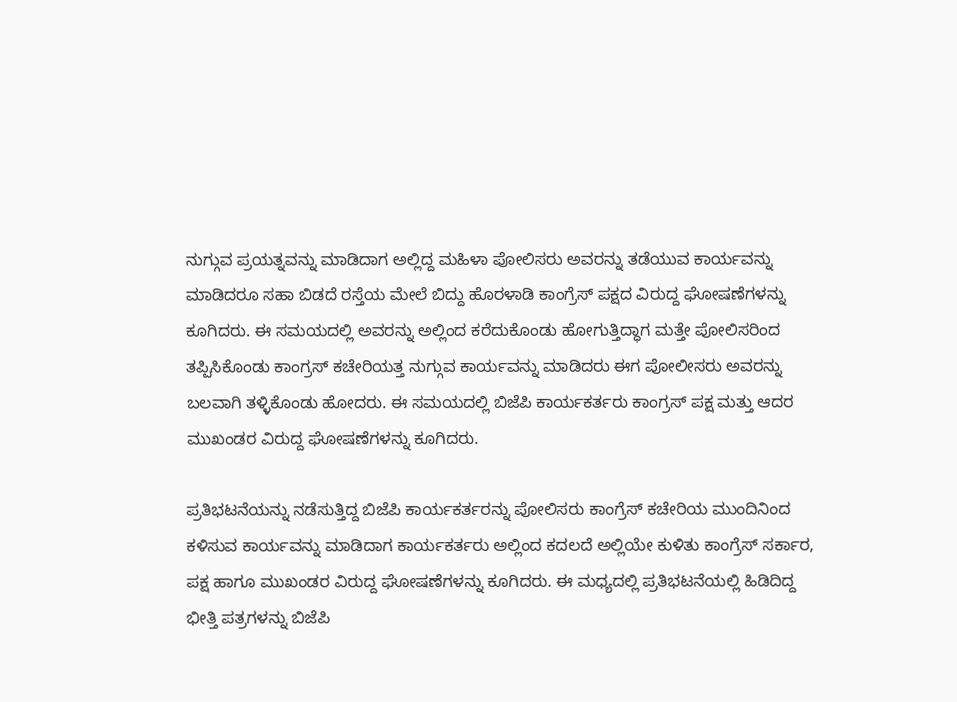ನುಗ್ಗುವ ಪ್ರಯತ್ನವನ್ನು ಮಾಡಿದಾಗ ಅಲ್ಲಿದ್ದ ಮಹಿಳಾ ಪೋಲಿಸರು ಅವರನ್ನು ತಡೆಯುವ ಕಾರ್ಯವನ್ನು ಮಾಡಿದರೂ ಸಹಾ ಬಿಡದೆ ರಸ್ತೆಯ ಮೇಲೆ ಬಿದ್ದು ಹೊರಳಾಡಿ ಕಾಂಗ್ರೆಸ್ ಪಕ್ಷದ ವಿರುದ್ದ ಘೋಷಣೆಗಳನ್ನು ಕೂಗಿದರು. ಈ ಸಮಯದಲ್ಲಿ ಅವರನ್ನು ಅಲ್ಲಿಂದ ಕರೆದುಕೊಂಡು ಹೋಗುತ್ತಿದ್ಧಾಗ ಮತ್ತೇ ಪೋಲಿಸರಿಂದ ತಪ್ಪಿಸಿಕೊಂಡು ಕಾಂಗ್ರಸ್ ಕಚೇರಿಯತ್ತ ನುಗ್ಗುವ ಕಾರ್ಯವನ್ನು ಮಾಡಿದರು ಈಗ ಪೋಲೀಸರು ಅವರನ್ನು ಬಲವಾಗಿ ತಳ್ಳಿಕೊಂಡು ಹೋದರು. ಈ ಸಮಯದಲ್ಲಿ ಬಿಜೆಪಿ ಕಾರ್ಯಕರ್ತರು ಕಾಂಗ್ರಸ್ ಪಕ್ಷ ಮತ್ತು ಆದರ ಮುಖಂಡರ ವಿರುದ್ದ ಘೋಷಣೆಗಳನ್ನು ಕೂಗಿದರು.

ಪ್ರತಿಭಟನೆಯನ್ನು ನಡೆಸುತ್ತಿದ್ದ ಬಿಜೆಪಿ ಕಾರ್ಯಕರ್ತರನ್ನು ಪೋಲಿಸರು ಕಾಂಗ್ರೆಸ್ ಕಚೇರಿಯ ಮುಂದಿನಿಂದ ಕಳಿಸುವ ಕಾರ್ಯವನ್ನು ಮಾಡಿದಾಗ ಕಾರ್ಯಕರ್ತರು ಅಲ್ಲಿಂದ ಕದಲದೆ ಅಲ್ಲಿಯೇ ಕುಳಿತು ಕಾಂಗ್ರೆಸ್ ಸರ್ಕಾರ, ಪಕ್ಷ ಹಾಗೂ ಮುಖಂಡರ ವಿರುದ್ದ ಘೋಷಣೆಗಳನ್ನು ಕೂಗಿದರು. ಈ ಮಧ್ಯದಲ್ಲಿ ಪ್ರತಿಭಟನೆಯಲ್ಲಿ ಹಿಡಿದಿದ್ದ ಭೀತ್ತಿ ಪತ್ರಗಳನ್ನು ಬಿಜೆಪಿ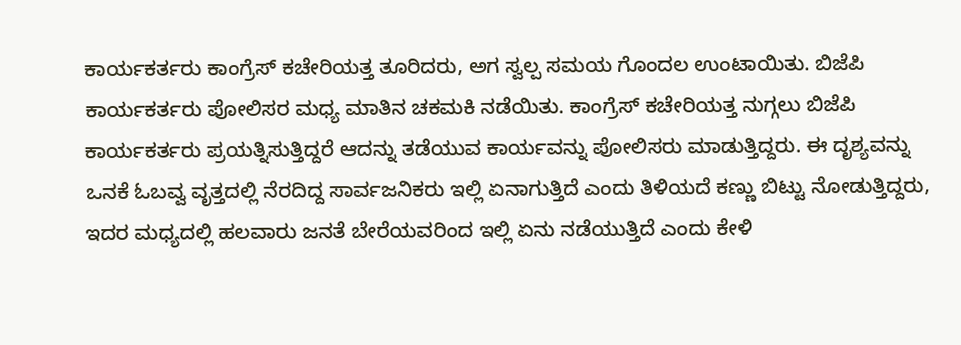ಕಾರ್ಯಕರ್ತರು ಕಾಂಗ್ರೆಸ್ ಕಚೇರಿಯತ್ತ ತೂರಿದರು, ಅಗ ಸ್ವಲ್ಪ ಸಮಯ ಗೊಂದಲ ಉಂಟಾಯಿತು. ಬಿಜೆಪಿ ಕಾರ್ಯಕರ್ತರು ಪೋಲಿಸರ ಮಧ್ಯ ಮಾತಿನ ಚಕಮಕಿ ನಡೆಯಿತು. ಕಾಂಗ್ರೆಸ್ ಕಚೇರಿಯತ್ತ ನುಗ್ಗಲು ಬಿಜೆಪಿ ಕಾರ್ಯಕರ್ತರು ಪ್ರಯತ್ನಿಸುತ್ತಿದ್ದರೆ ಆದನ್ನು ತಡೆಯುವ ಕಾರ್ಯವನ್ನು ಪೋಲಿಸರು ಮಾಡುತ್ತಿದ್ದರು. ಈ ದೃಶ್ಯವನ್ನು ಒನಕೆ ಓಬವ್ವ ವೃತ್ತದಲ್ಲಿ ನೆರದಿದ್ದ ಸಾರ್ವಜನಿಕರು ಇಲ್ಲಿ ಏನಾಗುತ್ತಿದೆ ಎಂದು ತಿಳಿಯದೆ ಕಣ್ಣು ಬಿಟ್ಟು ನೋಡುತ್ತಿದ್ದರು, ಇದರ ಮಧ್ಯದಲ್ಲಿ ಹಲವಾರು ಜನತೆ ಬೇರೆಯವರಿಂದ ಇಲ್ಲಿ ಏನು ನಡೆಯುತ್ತಿದೆ ಎಂದು ಕೇಳಿ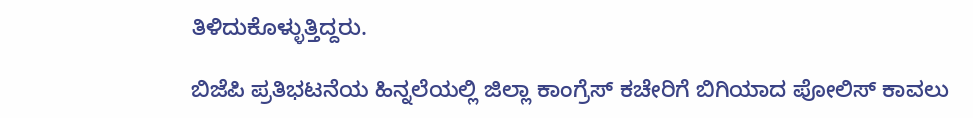ತಿಳಿದುಕೊಳ್ಳುತ್ತಿದ್ದರು.

ಬಿಜೆಪಿ ಪ್ರತಿಭಟನೆಯ ಹಿನ್ನಲೆಯಲ್ಲಿ ಜಿಲ್ಲಾ ಕಾಂಗ್ರೆಸ್ ಕಚೇರಿಗೆ ಬಿಗಿಯಾದ ಪೋಲಿಸ್ ಕಾವಲು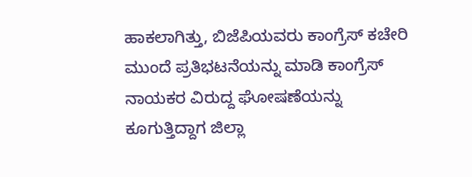ಹಾಕಲಾಗಿತ್ತು, ಬಿಜೆಪಿಯವರು ಕಾಂಗ್ರೆಸ್ ಕಚೇರಿ ಮುಂದೆ ಪ್ರತಿಭಟನೆಯನ್ನು ಮಾಡಿ ಕಾಂಗ್ರೆಸ್ ನಾಯಕರ ವಿರುದ್ದ ಘೋಷಣೆಯನ್ನು ಕೂಗುತ್ತಿದ್ದಾಗ ಜಿಲ್ಲಾ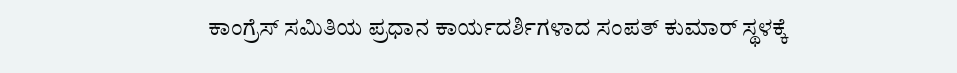ಕಾಂಗ್ರೆಸ್ ಸಮಿತಿಯ ಪ್ರಧಾನ ಕಾರ್ಯದರ್ಶಿಗಳಾದ ಸಂಪತ್ ಕುಮಾರ್ ಸ್ಥಳಕ್ಕೆ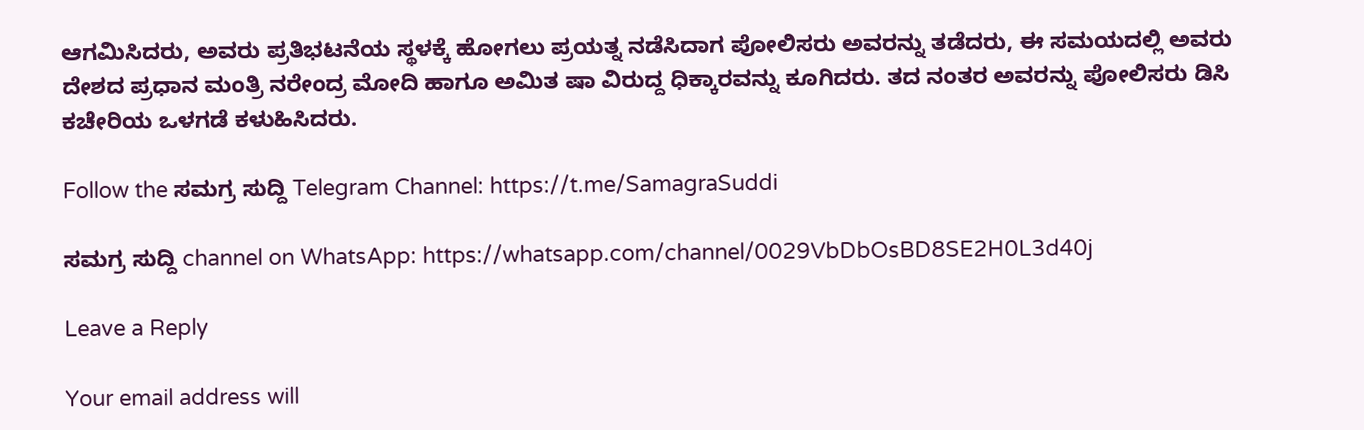ಆಗಮಿಸಿದರು, ಅವರು ಪ್ರತಿಭಟನೆಯ ಸ್ಥಳಕ್ಕೆ ಹೋಗಲು ಪ್ರಯತ್ನ ನಡೆಸಿದಾಗ ಪೋಲಿಸರು ಅವರನ್ನು ತಡೆದರು, ಈ ಸಮಯದಲ್ಲಿ ಅವರು ದೇಶದ ಪ್ರಧಾನ ಮಂತ್ರಿ ನರೇಂದ್ರ ಮೋದಿ ಹಾಗೂ ಅಮಿತ ಷಾ ವಿರುದ್ದ ಧಿಕ್ಕಾರವನ್ನು ಕೂಗಿದರು. ತದ ನಂತರ ಅವರನ್ನು ಪೋಲಿಸರು ಡಿಸಿ ಕಚೇರಿಯ ಒಳಗಡೆ ಕಳುಹಿಸಿದರು.

Follow the ಸಮಗ್ರ ಸುದ್ದಿ Telegram Channel: https://t.me/SamagraSuddi

ಸಮಗ್ರ ಸುದ್ದಿ channel on WhatsApp: https://whatsapp.com/channel/0029VbDbOsBD8SE2H0L3d40j

Leave a Reply

Your email address will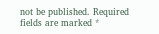not be published. Required fields are marked *